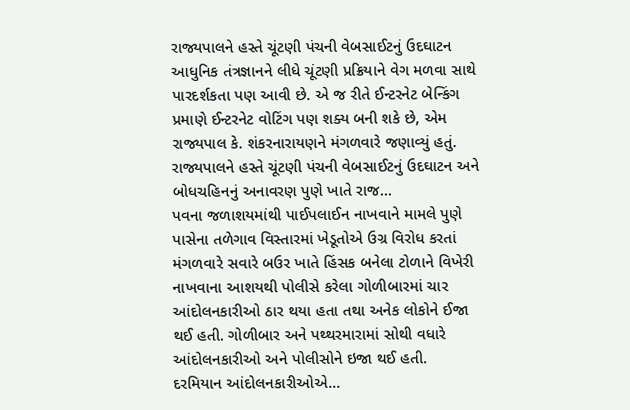રાજ્યપાલને હસ્તે ચૂંટણી પંચની વેબસાઈટનું ઉદઘાટન
આધુનિક તંત્રજ્ઞાનને લીધે ચૂંટણી પ્રક્રિયાને વેગ મળવા સાથે પારદર્શકતા પણ આવી છે. એ જ રીતે ઈન્ટરનેટ બેન્કિંગ પ્રમાણે ઈન્ટરનેટ વોટિંગ પણ શક્ય બની શકે છે, એમ રાજ્યપાલ કે. શંકરનારાયણને મંગળવારે જણાવ્યું હતું.
રાજ્યપાલને હસ્તે ચૂંટણી પંચની વેબસાઈટનું ઉદઘાટન અને બોધચહિનનું અનાવરણ પુણે ખાતે રાજ...
પવના જળાશયમાંથી પાઈપલાઈન નાખવાને મામલે પુણે પાસેના તળેગાવ વિસ્તારમાં ખેડૂતોએ ઉગ્ર વિરોધ કરતાં મંગળવારે સવારે બઉર ખાતે હિંસક બનેલા ટોળાને વિખેરી નાખવાના આશયથી પોલીસે કરેલા ગોળીબારમાં ચાર આંદોલનકારીઓ ઠાર થયા હતા તથા અનેક લોકોને ઈજા થઈ હતી. ગોળીબાર અને પથ્થરમારામાં સોથી વધારે આંદોલનકારીઓ અને પોલીસોને ઇજા થઈ હતી.
દરમિયાન આંદોલનકારીઓએ...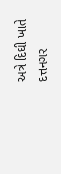અત્રે દિઘી ખાતે દત્તનગર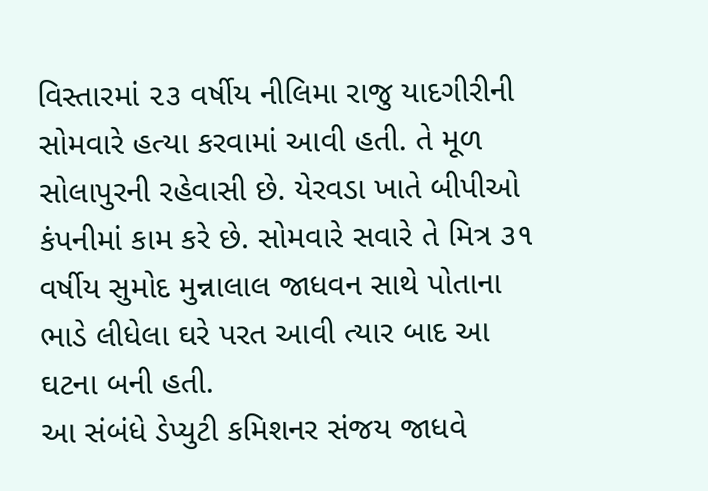વિસ્તારમાં ૨૩ વર્ષીય નીલિમા રાજુ યાદગીરીની સોમવારે હત્યા કરવામાં આવી હતી. તે મૂળ સોલાપુરની રહેવાસી છે. યેરવડા ખાતે બીપીઓ કંપનીમાં કામ કરે છે. સોમવારે સવારે તે મિત્ર ૩૧ વર્ષીય સુમોદ મુન્નાલાલ જાધવન સાથે પોતાના ભાડે લીધેલા ઘરે પરત આવી ત્યાર બાદ આ ઘટના બની હતી.
આ સંબંધે ડેપ્યુટી કમિશનર સંજય જાધવે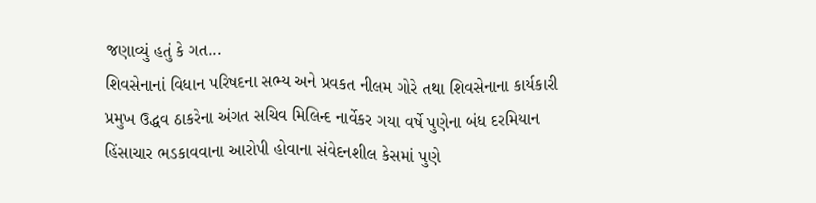જણાવ્યું હતું કે ગત...
શિવસેનાનાં વિધાન પરિષદના સભ્ય અને પ્રવકત નીલમ ગોરે તથા શિવસેનાના કાર્યકારી પ્રમુખ ઉદ્ધવ ઠાકરેના અંગત સચિવ મિલિન્દ નાર્વેકર ગયા વર્ષે પુણેના બંધ દરમિયાન હિંસાચાર ભડકાવવાના આરોપી હોવાના સંવેદનશીલ કેસમાં પુણે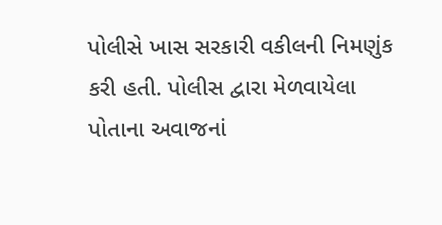પોલીસે ખાસ સરકારી વકીલની નિમણુંક કરી હતી. પોલીસ દ્વારા મેળવાયેલા પોતાના અવાજનાં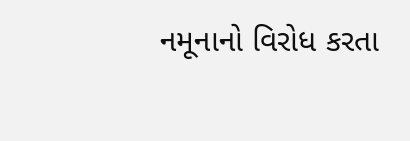નમૂનાનો વિરોધ કરતા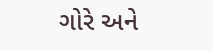ગોરે અને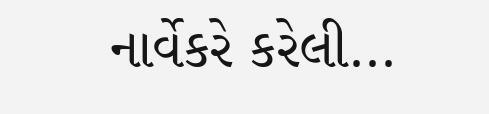નાર્વેકરે કરેલી...